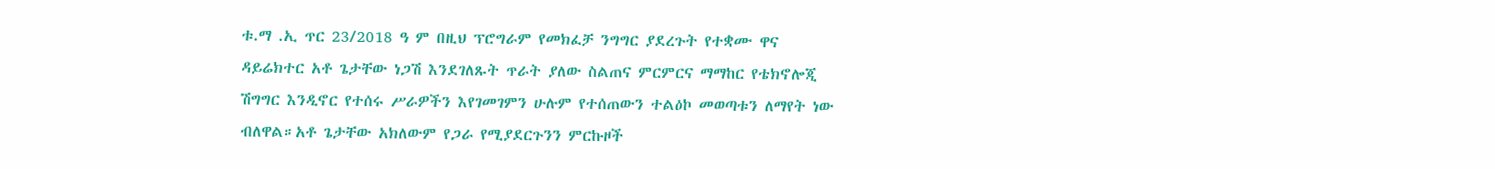ቱ.ማ .ኢ ጥር 23/2018 ዓ ም በዚህ ፕሮግራም የመክፈቻ ንግግር ያደረጉት የተቋሙ ዋና ዳይሬክተር አቶ ጌታቸው ነጋሽ እንደገለጹት ጥራት ያለው ስልጠና ምርምርና ማማከር የቴክኖሎጂ ሽግግር እንዲኖር የተሰሩ ሥራዎችን እየገመገምን ሁሉም የተሰጠውን ተልዕኮ መወጣቱን ለማየት ነው ብለዋል።አቶ ጌታቸው አክለውም የጋራ የሚያደርጉንን ምርኩዞች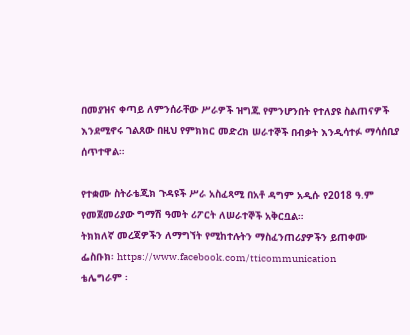በመያዝና ቀጣይ ለምንሰራቸው ሥራዎች ዝግጁ የምንሆንበት የተለያዩ ስልጠናዎች እንደሚኖሩ ገልጸው በዚህ የምክክር መድረክ ሠራተኞች በብቃት እንዲሳተፉ ማሳሰቢያ ሰጥተዋል።

የተቋሙ ስትራቴጂክ ጉዳዩች ሥራ አስፈጻሚ በአቶ ዳግም አዲሱ የ2018 ዓ.ም የመጀመሪያው ግማሽ ዓመት ሪፖርት ለሠራተኞች አቅርቧል።
ትክክለኛ መረጃዎችን ለማግኘት የሚከተሉትን ማስፈንጠሪያዎችን ይጠቀሙ
ፌስቡክ፡ https://www.facebook.com/tticommunication
ቴሌግራም ፡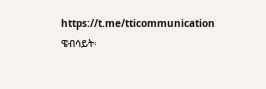https://t.me/tticommunication
ዌብሳይት፡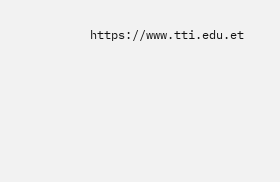https://www.tti.edu.et